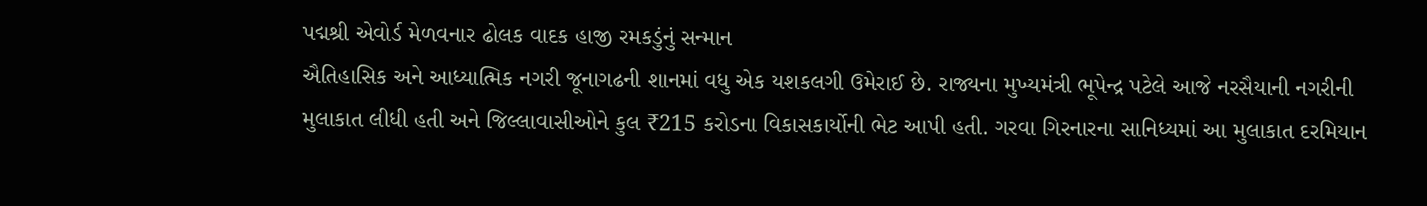પદ્મશ્રી એવોર્ડ મેળવનાર ઢોલક વાદક હાજી રમકડુંનું સન્માન
ઐતિહાસિક અને આધ્યાત્મિક નગરી જૂનાગઢની શાનમાં વધુ એક યશકલગી ઉમેરાઈ છે. રાજ્યના મુખ્યમંત્રી ભૂપેન્દ્ર પટેલે આજે નરસૈયાની નગરીની મુલાકાત લીધી હતી અને જિલ્લાવાસીઓને કુલ ₹215 કરોડના વિકાસકાર્યોની ભેટ આપી હતી. ગરવા ગિરનારના સાનિધ્યમાં આ મુલાકાત દરમિયાન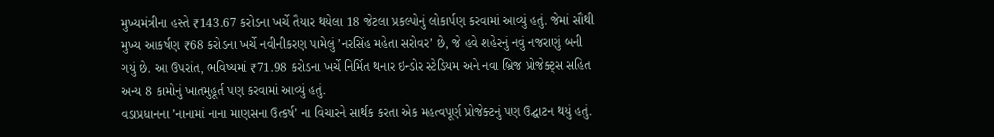મુખ્યમંત્રીના હસ્તે ₹143.67 કરોડના ખર્ચે તૈયાર થયેલા 18 જેટલા પ્રકલ્પોનું લોકાર્પણ કરવામાં આવ્યું હતું. જેમાં સૌથી મુખ્ય આકર્ષણ ₹68 કરોડના ખર્ચે નવીનીકરણ પામેલું ’નરસિંહ મહેતા સરોવર’ છે, જે હવે શહેરનું નવું નજરાણું બની ગયું છે. આ ઉપરાંત, ભવિષ્યમાં ₹71.98 કરોડના ખર્ચે નિર્મિત થનાર ઇન્ડોર સ્ટેડિયમ અને નવા બ્રિજ પ્રોજેક્ટ્સ સહિત અન્ય 8 કામોનું ખાતમુહૂર્ત પણ કરવામાં આવ્યું હતું.
વડાપ્રધાનના ’નાનામાં નાના માણસના ઉત્કર્ષ’ ના વિચારને સાર્થક કરતા એક મહત્વપૂર્ણ પ્રોજેક્ટનું પણ ઉદ્ઘાટન થયું હતું.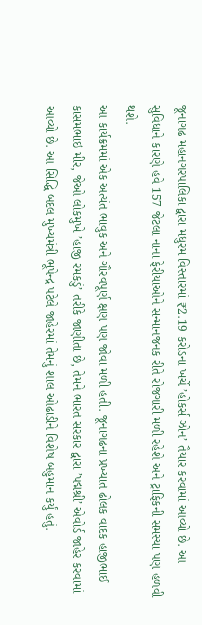જૂનાગઢ મહાનગરપાલિકા દ્વારા મધુરમ વિસ્તારમાં ₹2.19 કરોડના ખર્ચે ’હોકર્સ ઝોન’ તૈયાર કરવામાં આવ્યો છે. આ સુવિધાને કારણે હવે 157 જેટલા નાના ફેરીયાઓને સન્માનજનક રીતે રોજગારી મળી રહેશે અને ટ્રાફિકની સમસ્યા પણ હળવી થશે.
આ કાર્યક્રમમાં એક અત્યંત ભાવુક અને ગૌરવપૂર્ણ ક્ષણ પણ જોવા મળી હતી. જૂનાગઢના પ્રખ્યાત ઢોલક વાદક હાજીભાઈ કાસમભાઇ મીર, જેઓ લોકમુખે ’હાજી રમકડું’ તરીકે જાણીતા છે, તેમને ભારત સરકાર દ્વારા ’પદ્મશ્રી’ એવોર્ડ જાહેર કરવામાં આવ્યો છે. આ સિદ્ધિ બદલ મુખ્યમંત્રી ભૂપેન્દ્ર પટેલે જાહેરમાં તેમનું શાલ ઓઢાડીને વિશેષ બહુમાન કર્યું હતું.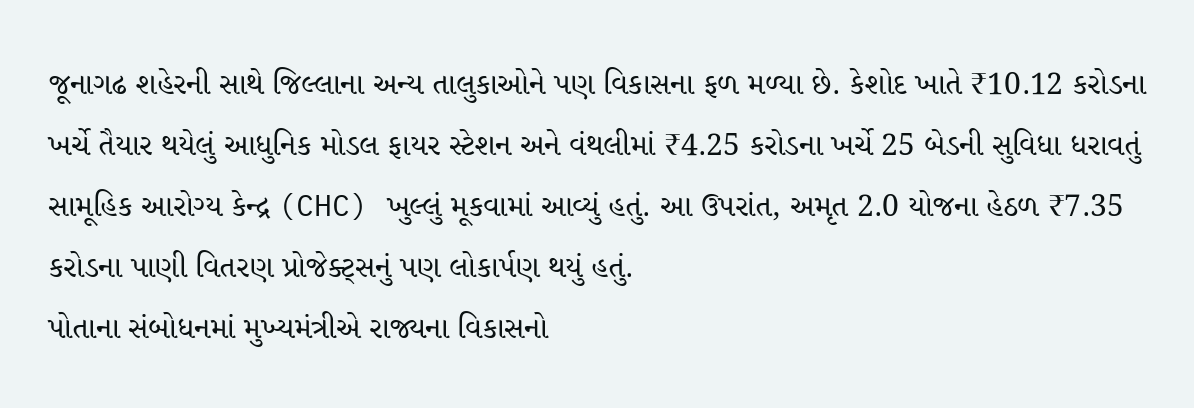જૂનાગઢ શહેરની સાથે જિલ્લાના અન્ય તાલુકાઓને પણ વિકાસના ફળ મળ્યા છે. કેશોદ ખાતે ₹10.12 કરોડના ખર્ચે તૈયાર થયેલું આધુનિક મોડલ ફાયર સ્ટેશન અને વંથલીમાં ₹4.25 કરોડના ખર્ચે 25 બેડની સુવિધા ધરાવતું સામૂહિક આરોગ્ય કેન્દ્ર (CHC) ખુલ્લું મૂકવામાં આવ્યું હતું. આ ઉપરાંત, અમૃત 2.0 યોજના હેઠળ ₹7.35 કરોડના પાણી વિતરણ પ્રોજેક્ટ્સનું પણ લોકાર્પણ થયું હતું.
પોતાના સંબોધનમાં મુખ્યમંત્રીએ રાજ્યના વિકાસનો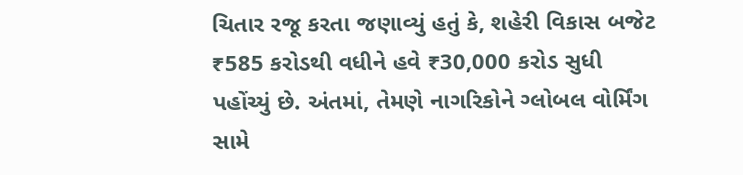ચિતાર રજૂ કરતા જણાવ્યું હતું કે, શહેરી વિકાસ બજેટ ₹585 કરોડથી વધીને હવે ₹30,000 કરોડ સુધી પહોંચ્યું છે. અંતમાં, તેમણે નાગરિકોને ગ્લોબલ વોર્મિંગ સામે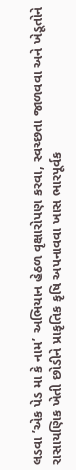લડવા ’એક પેડ મા કે નામ’ અભિયાન હેઠળ વૃક્ષારોપણ કરવા, સ્વચ્છતા જાળવવા અને ખેડૂતોને રાસાયણિક ખેતી છોડીને પ્રાકૃતિક કૃષિ અપનાવવા ખાસ ભારપૂર્વક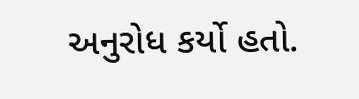અનુરોધ કર્યો હતો.